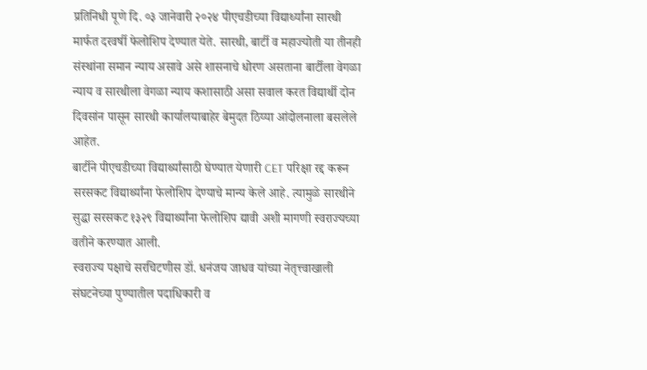प्रतिनिधी पूणे दि. ०३ जानेवारी २०२४ पीएचडीच्या विद्यार्थ्यांना सारथी मार्फत दरवर्षी फेलोशिप देण्यात येते. सारथी, बार्टी व महाज्योती या तीनही संस्थांना समान न्याय असावे असे शासनाचे धोरण असताना बार्टीला वेगळा न्याय व सारथीला वेगळा न्याय कशासाठी असा सवाल करत विद्यार्थी दोन दिवसांन पासून सारथी कार्यालयाबाहेर बेमुदत ठिय्या आंदोलनाला बसलेले आहेत.
बार्टीने पीएचडीच्या विद्यार्थ्यांसाठी घेण्यात येणारी CET परिक्षा रद्द करून सरसकट विद्यार्थ्यांना फेलोशिप देण्याचे मान्य केले आहे. त्यामुळे सारथीने सुद्धा सरसकट १३२९ विद्यार्थ्यांना फेलोशिप द्यावी अशी मागणी स्वराज्यच्या वतीने करण्यात आली.
स्वराज्य पक्षाचे सरचिटणीस डॉ. धनंजय जाधव यांच्या नेतृत्त्वाखाली संघटनेच्या पुण्यातील पदाधिकारी व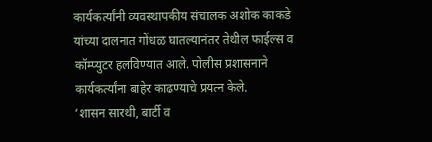कार्यकर्त्यांनी व्यवस्थापकीय संचालक अशोक काकडे यांच्या दालनात गोंधळ घातल्यानंतर तेथील फाईल्स व कॉम्प्युटर हलविण्यात आले. पोलीस प्रशासनाने कार्यकर्त्यांना बाहेर काढण्याचे प्रयत्न केले.
‘शासन सारथी, बार्टी व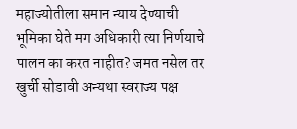महाज्योतीला समान न्याय देण्याची भूमिका घेते मग अधिकारी त्या निर्णयाचे पालन का करत नाहीत? जमत नसेल तर खुर्ची सोडावी अन्यथा स्वराज्य पक्ष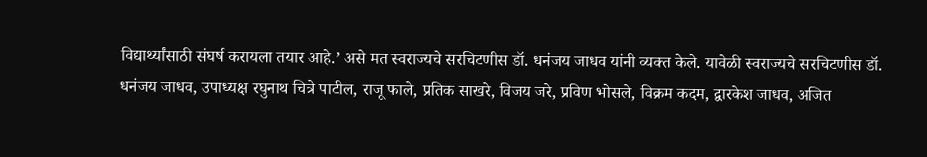विद्यार्थ्यांसाठी संघर्ष करायला तयार आहे.’ असे मत स्वराज्यचे सरचिटणीस डॉ. धनंजय जाधव यांनी व्यक्त केले. यावेळी स्वराज्यचे सरचिटणीस डॉ. धनंजय जाधव, उपाध्यक्ष रघुनाथ चित्रे पाटील, राजू फाले, प्रतिक साखरे, विजय जरे, प्रविण भोसले, विक्रम कदम, द्वारकेश जाधव, अजित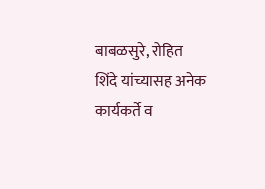बाबळसुरे, रोहित शिंदे यांच्यासह अनेक कार्यकर्ते व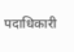पदाधिकारी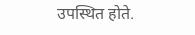उपस्थित होते.